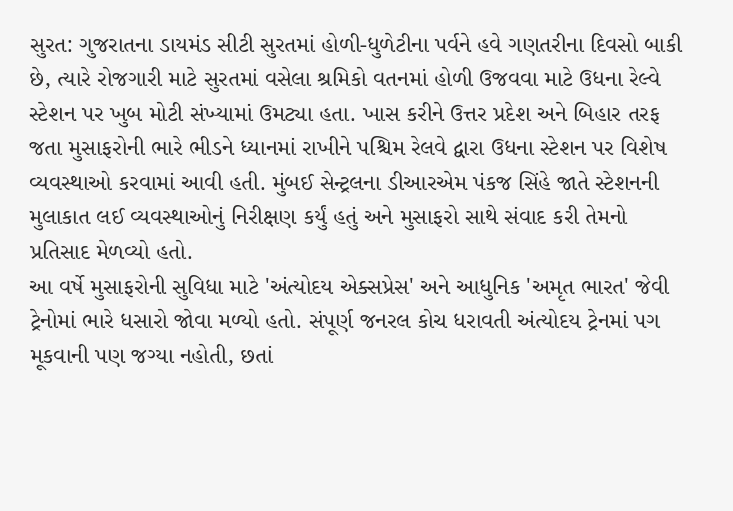સુરત: ગુજરાતના ડાયમંડ સીટી સુરતમાં હોળી-ધુળેટીના પર્વને હવે ગણતરીના દિવસો બાકી છે, ત્યારે રોજગારી માટે સુરતમાં વસેલા શ્રમિકો વતનમાં હોળી ઉજવવા માટે ઉધના રેલ્વે સ્ટેશન પર ખુબ મોટી સંખ્યામાં ઉમટ્યા હતા. ખાસ કરીને ઉત્તર પ્રદેશ અને બિહાર તરફ જતા મુસાફરોની ભારે ભીડને ધ્યાનમાં રાખીને પશ્ચિમ રેલવે દ્વારા ઉધના સ્ટેશન પર વિશેષ વ્યવસ્થાઓ કરવામાં આવી હતી. મુંબઈ સેન્ટ્રલના ડીઆરએમ પંકજ સિંહે જાતે સ્ટેશનની મુલાકાત લઈ વ્યવસ્થાઓનું નિરીક્ષણ કર્યું હતું અને મુસાફરો સાથે સંવાદ કરી તેમનો પ્રતિસાદ મેળવ્યો હતો.
આ વર્ષે મુસાફરોની સુવિધા માટે 'અંત્યોદય એક્સપ્રેસ' અને આધુનિક 'અમૃત ભારત' જેવી ટ્રેનોમાં ભારે ધસારો જોવા મળ્યો હતો. સંપૂર્ણ જનરલ કોચ ધરાવતી અંત્યોદય ટ્રેનમાં પગ મૂકવાની પણ જગ્યા નહોતી, છતાં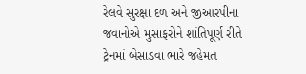રેલવે સુરક્ષા દળ અને જીઆરપીના જવાનોએ મુસાફરોને શાંતિપૂર્ણ રીતે ટ્રેનમાં બેસાડવા ભારે જહેમત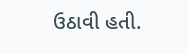ઉઠાવી હતી.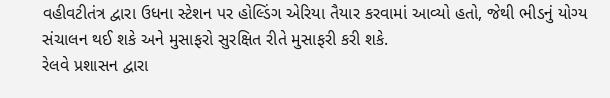વહીવટીતંત્ર દ્વારા ઉધના સ્ટેશન પર હોલ્ડિંગ એરિયા તૈયાર કરવામાં આવ્યો હતો, જેથી ભીડનું યોગ્ય સંચાલન થઈ શકે અને મુસાફરો સુરક્ષિત રીતે મુસાફરી કરી શકે.
રેલવે પ્રશાસન દ્વારા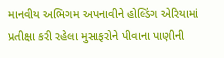માનવીય અભિગમ અપનાવીને હોલ્ડિંગ એરિયામાં પ્રતીક્ષા કરી રહેલા મુસાફરોને પીવાના પાણીની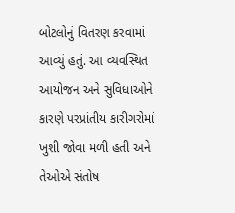બોટલોનું વિતરણ કરવામાં આવ્યું હતું. આ વ્યવસ્થિત આયોજન અને સુવિધાઓને કારણે પરપ્રાંતીય કારીગરોમાં ખુશી જોવા મળી હતી અને તેઓએ સંતોષ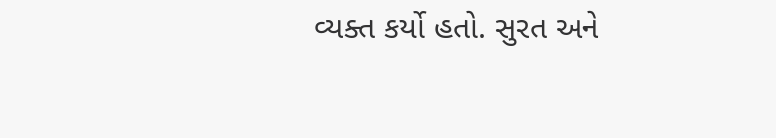વ્યક્ત કર્યો હતો. સુરત અને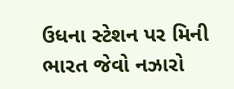ઉધના સ્ટેશન પર મિની ભારત જેવો નઝારો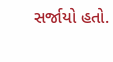સર્જાયો હતો.